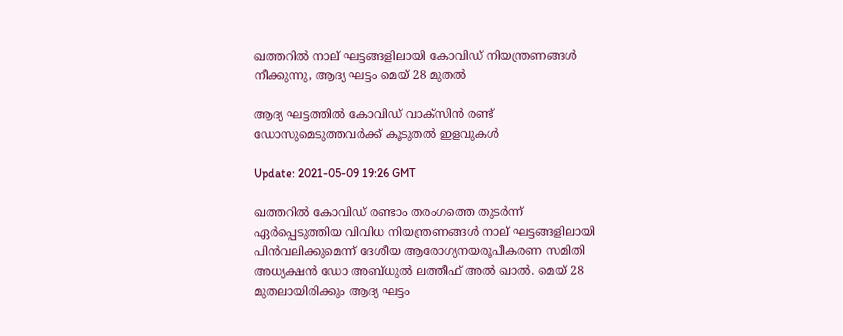ഖത്തറില്‍ നാല് ഘട്ടങ്ങളിലായി കോവിഡ് നിയന്ത്രണങ്ങള്‍ നീക്കുന്നു, ആദ്യ ഘട്ടം മെയ് 28 മുതല്‍

ആദ്യ ഘട്ടത്തില്‍ കോവിഡ് വാക്സിന്‍ രണ്ട് ഡോസുമെടുത്തവര്‍ക്ക് കൂടുതല്‍ ഇളവുകള്‍

Update: 2021-05-09 19:26 GMT

ഖത്തറില്‍ കോവിഡ് രണ്ടാം തരംഗത്തെ തുടര്‍ന്ന് ഏര്‍പ്പെടുത്തിയ വിവിധ നിയന്ത്രണങ്ങള്‍ നാല് ഘട്ടങ്ങളിലായി പിന്‍വലിക്കുമെന്ന് ദേശീയ ആരോഗ്യനയരൂപീകരണ സമിതി അധ്യക്ഷന്‍ ഡോ അബ്ധുല്‍ ലത്തീഫ് അല്‍ ഖാല്‍. മെയ് 28 മുതലായിരിക്കും ആദ്യ ഘട്ടം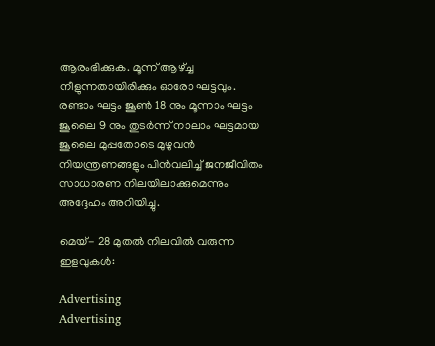ആരംഭിക്കുക. മൂന്ന് ആഴ്ച്ച നീളുന്നതായിരിക്കും ഓരോ ഘട്ടവും. രണ്ടാം ഘട്ടം ജൂണ്‍ 18 നും മൂന്നാം ഘട്ടം ജൂലൈ 9 നും തുടര്‍ന്ന് നാലാം ഘട്ടമായ ജൂലൈ മുപ്പതോടെ മുഴുവന്‍ നിയന്ത്രണങ്ങളും പിന്‍വലിച്ച് ജനജീവിതം സാധാരണ നിലയിലാക്കുമെന്നും അദ്ദേഹം അറിയിച്ചു.

മെയ്- 28 മുതല്‍ നിലവില്‍ വരുന്ന ഇളവുകള്‍:

Advertising
Advertising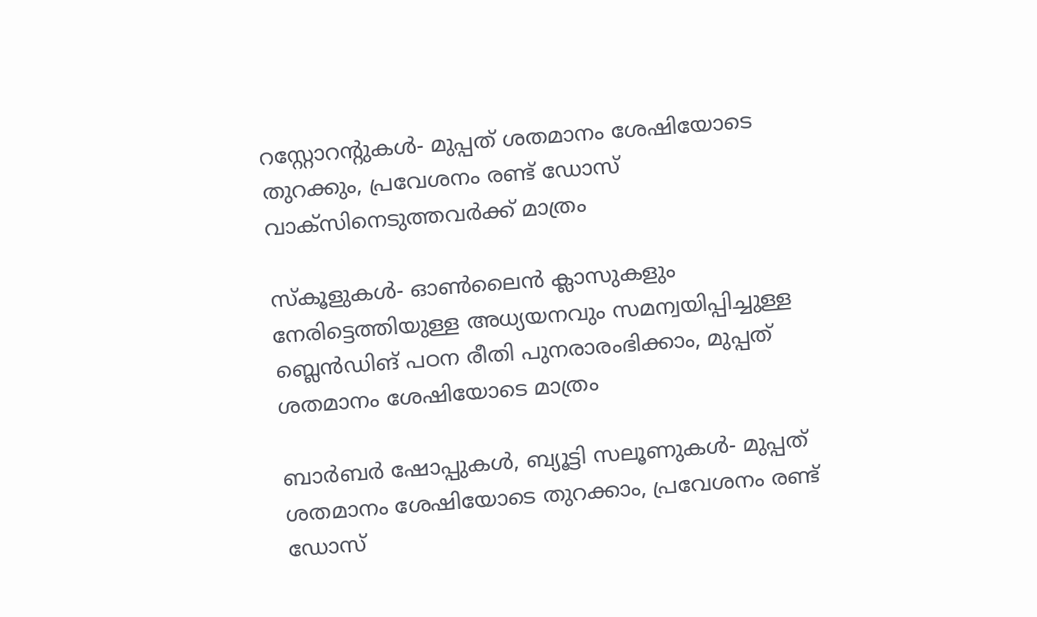റസ്റ്റോറന്‍റുകള്‍- മുപ്പത് ശതമാനം ശേഷിയോടെ തുറക്കും, പ്രവേശനം രണ്ട് ഡോസ് വാക്സിനെടുത്തവര്‍ക്ക് മാത്രം

സ്കൂളുകള്‍- ഓണ്‍ലൈന്‍ ക്ലാസുകളും നേരിട്ടെത്തിയുള്ള അധ്യയനവും സമന്വയിപ്പിച്ചുള്ള ബ്ലെന്‍ഡിങ് പഠന രീതി പുനരാരംഭിക്കാം, മുപ്പത് ശതമാനം ശേഷിയോടെ മാത്രം

ബാര്‍ബര്‍ ഷോപ്പുകള്‍, ബ്യൂട്ടി സലൂണുകള്‍- മുപ്പത് ശതമാനം ശേഷിയോടെ തുറക്കാം, പ്രവേശനം രണ്ട് ഡോസ്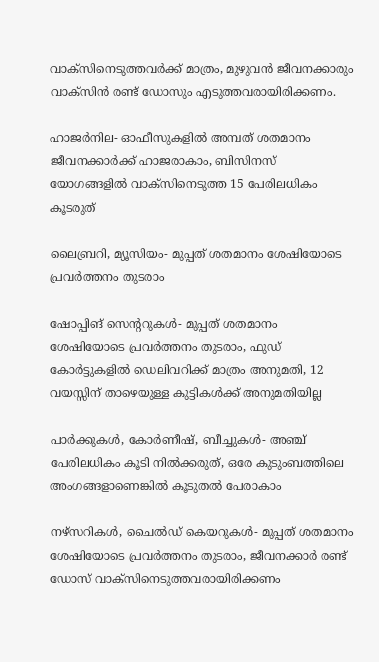വാക്സിനെടുത്തവര്‍ക്ക് മാത്രം, മുഴുവന്‍ ജീവനക്കാരും വാക്സിന്‍ രണ്ട് ഡോസും എടുത്തവരായിരിക്കണം.

ഹാജര്‍നില- ഓഫീസുകളില്‍ അമ്പത് ശതമാനം ജീവനക്കാര്‍ക്ക് ഹാജരാകാം, ബിസിനസ് യോഗങ്ങളില്‍ വാക്സിനെടുത്ത 15 പേരിലധികം കൂടരുത്

ലൈബ്രറി, മ്യൂസിയം- മുപ്പത് ശതമാനം ശേഷിയോടെ പ്രവര്‍ത്തനം തുടരാം

ഷോപ്പിങ് സെന്‍ററുകള്‍- മുപ്പത് ശതമാനം ശേഷിയോടെ പ്രവര്‍ത്തനം തുടരാം, ഫുഡ് കോര്‍ട്ടുകളില്‍ ഡെലിവറിക്ക് മാത്രം അനുമതി, 12 വയസ്സിന് താഴെയുള്ള കുട്ടികള്‍ക്ക് അനുമതിയില്ല

പാര്‍ക്കുകള്‍, കോര്‍ണീഷ്, ബീച്ചുകള്‍- അഞ്ച് പേരിലധികം കൂടി നില്‍ക്കരുത്, ഒരേ കുടുംബത്തിലെ അംഗങ്ങളാണെങ്കില്‍ കൂടുതല്‍ പേരാകാം

നഴ്സറികള്‍, ചൈല്‍ഡ് കെയറുകള്‍- മുപ്പത് ശതമാനം ശേഷിയോടെ പ്രവര്‍ത്തനം തുടരാം, ജീവനക്കാര്‍ രണ്ട് ഡോസ് വാക്സിനെടുത്തവരായിരിക്കണം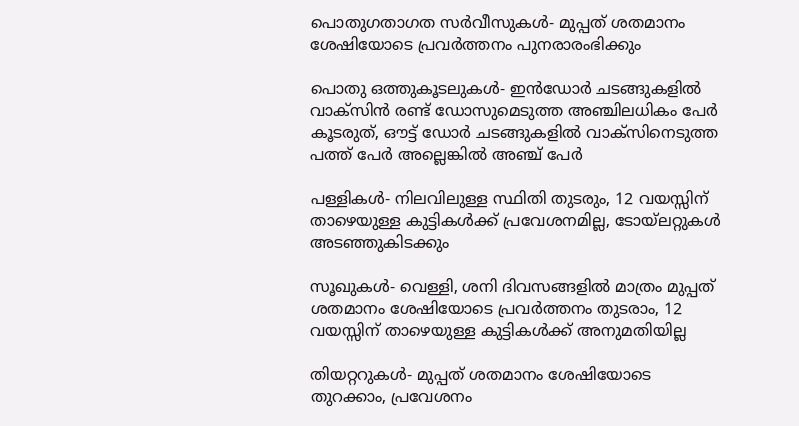പൊതുഗതാഗത സര്‍വീസുകള്‍- മുപ്പത് ശതമാനം ശേഷിയോടെ പ്രവര്‍ത്തനം പുനരാരംഭിക്കും

പൊതു ഒത്തുകൂടലുകള്‍- ഇന്‍ഡോര്‍ ചടങ്ങുകളില്‍ വാക്സിന്‍ രണ്ട് ഡോസുമെടുത്ത അഞ്ചിലധികം പേര്‍ കൂടരുത്, ഔട്ട് ഡോര്‍ ചടങ്ങുകളില്‍ വാക്സിനെടുത്ത പത്ത് പേര്‍ അല്ലെങ്കില്‍ അഞ്ച് പേര്‍

പള്ളികള്‍- നിലവിലുള്ള സ്ഥിതി തുടരും, 12 വയസ്സിന് താഴെയുള്ള കുട്ടികള്‍ക്ക് പ്രവേശനമില്ല, ടോയ്ലറ്റുകള്‍ അടഞ്ഞുകിടക്കും

സൂഖുകള്‍- വെള്ളി, ശനി ദിവസങ്ങളില്‍ മാത്രം മുപ്പത് ശതമാനം ശേഷിയോടെ പ്രവര്‍ത്തനം തുടരാം, 12 വയസ്സിന് താഴെയുള്ള കുട്ടികള്‍ക്ക് അനുമതിയില്ല

തിയറ്ററുകള്‍- മുപ്പത് ശതമാനം ശേഷിയോടെ തുറക്കാം, പ്രവേശനം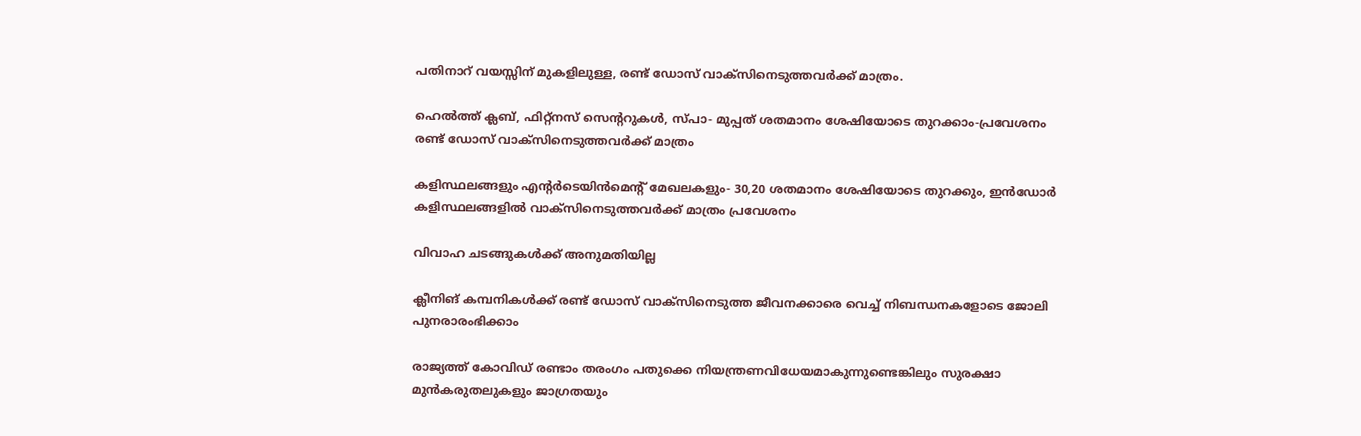പതിനാറ് വയസ്സിന് മുകളിലുള്ള, രണ്ട് ഡോസ് വാക്സിനെടുത്തവര്‍ക്ക് മാത്രം.

ഹെല്‍ത്ത് ക്ലബ്, ഫിറ്റ്നസ് സെന്‍ററുകള്‍, സ്പാ- മുപ്പത് ശതമാനം ശേഷിയോടെ തുറക്കാം-പ്രവേശനം രണ്ട് ഡോസ് വാക്സിനെടുത്തവര്‍ക്ക് മാത്രം

കളിസ്ഥലങ്ങളും എന്‍റര്‍ടെയിന്‍മെന്‍റ് മേഖലകളും- 30,20 ശതമാനം ശേഷിയോടെ തുറക്കും, ഇന്‍ഡോര്‍ കളിസ്ഥലങ്ങളില്‍ വാക്സിനെടുത്തവര്‍ക്ക് മാത്രം പ്രവേശനം

വിവാഹ ചടങ്ങുകള്‍ക്ക് അനുമതിയില്ല

ക്ലീനിങ് കമ്പനികള്‍ക്ക് രണ്ട് ഡോസ് വാക്സിനെടുത്ത ജീവനക്കാരെ വെച്ച് നിബന്ധനകളോടെ ജോലി പുനരാരംഭിക്കാം

രാജ്യത്ത് കോവിഡ് രണ്ടാം തരംഗം പതുക്കെ നിയന്ത്രണവിധേയമാകുന്നുണ്ടെങ്കിലും സുരക്ഷാ മുന്‍കരുതലുകളും ജാഗ്രതയും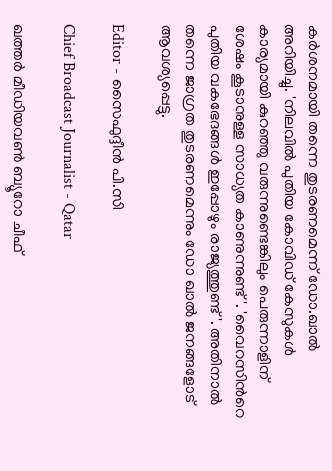കര്‍ശനമായി തന്നെ തുടരണമെന്ന് ഡോ.ഖാല്‍ അറിയിച്ചു. 'നിലവില്‍ പുതിയ കോവിഡ് കേസുകള്‍ കാര്യമായി കുറഞ്ഞു വരുന്നുണ്ടെങ്കിലും പെരുന്നാളിന് ശേഷം കൂടാനുള്ള സാധ്യത കാണുന്നുണ്ട്'. 'വൈറസിന്‍റെ പുതിയ വകഭേദങ്ങള്‍ ഇപ്പോഴും രാജ്യത്തുണ്ട്'. അതിനാല്‍ തന്നെ ജാഗ്രത തുടരണമെന്നും ഡോ ഖാല്‍ ജനങ്ങളോട് ആവശ്യപ്പെട്ടു.

Editor - സൈഫുദ്ദീന്‍ പി.സി

Chief Broadcast Journalist - Qatar

ഖത്തർ മീഡിയവൺ ബ്യൂറോ ചീഫ്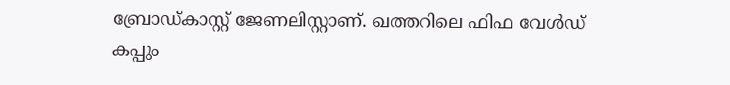ബ്രോഡ്കാസ്റ്റ് ജേണലിസ്റ്റാണ്. ഖത്തറിലെ ഫിഫ വേൾഡ് കപ്പും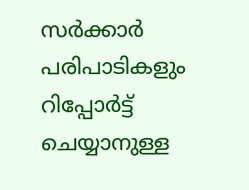സർക്കാർ പരിപാടികളും റിപ്പോർട്ട് ചെയ്യാനുള്ള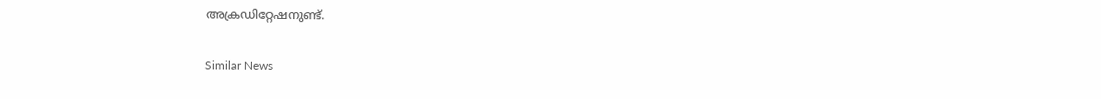അക്രഡിറ്റേഷനുണ്ട്.

Similar News